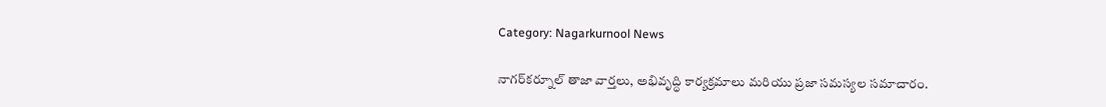Category: Nagarkurnool News

నాగర్‌కర్నూల్ తాజా వార్తలు, అభివృద్ధి కార్యక్రమాలు మరియు ప్రజా సమస్యల సమాచారం.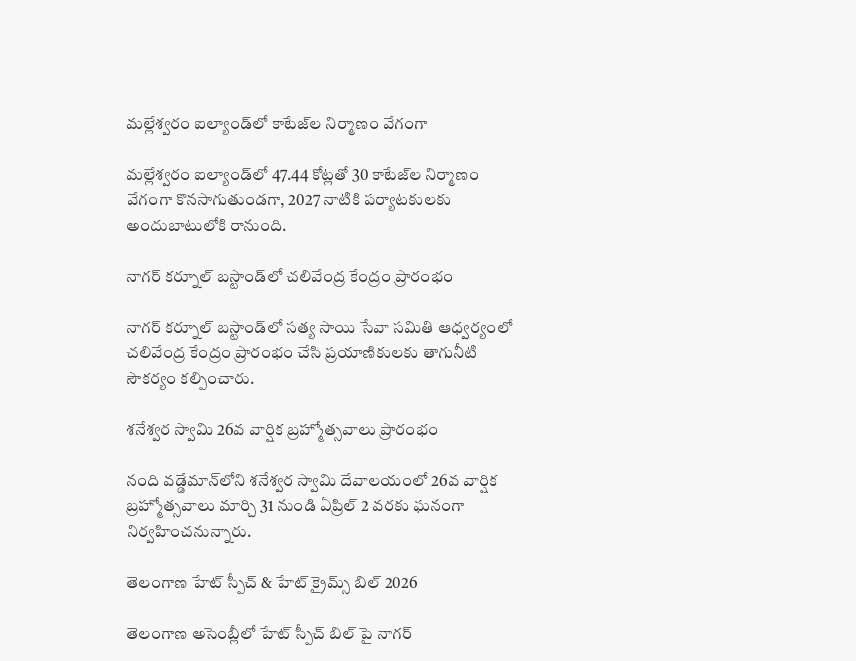మల్లేశ్వరం ఐల్యాండ్‌లో కాటేజ్‌ల నిర్మాణం వేగంగా

మల్లేశ్వరం ఐల్యాండ్‌లో 47.44 కోట్లతో 30 కాటేజ్‌ల నిర్మాణం వేగంగా కొనసాగుతుండగా, 2027 నాటికి పర్యాటకులకు అందుబాటులోకి రానుంది.

నాగర్ కర్నూల్ బస్టాండ్‌లో చలివేంద్ర కేంద్రం ప్రారంభం

నాగర్ కర్నూల్ బస్టాండ్‌లో సత్య సాయి సేవా సమితి ఆధ్వర్యంలో చలివేంద్ర కేంద్రం ప్రారంభం చేసి ప్రయాణికులకు తాగునీటి సౌకర్యం కల్పించారు.

శనేశ్వర స్వామి 26వ వార్షిక బ్రహ్మోత్సవాలు ప్రారంభం

నంది వడ్డేమాన్‌లోని శనేశ్వర స్వామి దేవాలయంలో 26వ వార్షిక బ్రహ్మోత్సవాలు మార్చి 31 నుండి ఏప్రిల్ 2 వరకు ఘనంగా నిర్వహించనున్నారు.

తెలంగాణ హేట్ స్పీచ్ & హేట్ క్రైమ్స్ బిల్ 2026

తెలంగాణ అసెంబ్లీలో హేట్ స్పీచ్ బిల్ పై నాగర్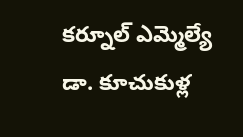కర్నూల్ ఎమ్మెల్యే డా. కూచుకుళ్ల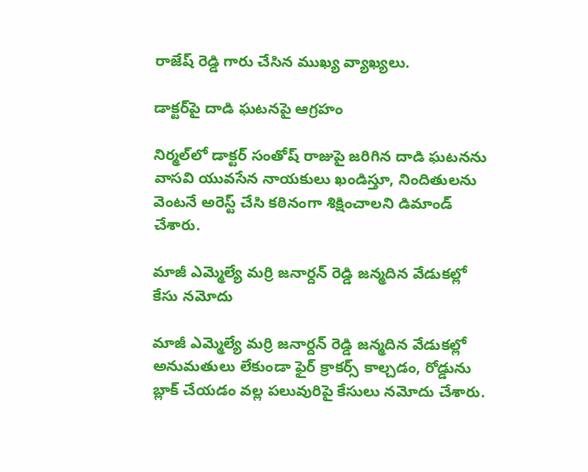రాజేష్ రెడ్డి గారు చేసిన ముఖ్య వ్యాఖ్యలు.

డాక్టర్‌పై దాడి ఘటనపై ఆగ్రహం

నిర్మల్‌లో డాక్టర్ సంతోష్ రాజుపై జరిగిన దాడి ఘటనను వాసవి యువసేన నాయకులు ఖండిస్తూ, నిందితులను వెంటనే అరెస్ట్ చేసి కఠినంగా శిక్షించాలని డిమాండ్ చేశారు.

మాజీ ఎమ్మెల్యే మర్రి జనార్దన్ రెడ్డి జన్మదిన వేడుకల్లో కేసు నమోదు

మాజీ ఎమ్మెల్యే మర్రి జనార్దన్ రెడ్డి జన్మదిన వేడుకల్లో అనుమతులు లేకుండా ఫైర్ క్రాకర్స్ కాల్చడం, రోడ్డును బ్లాక్ చేయడం వల్ల పలువురిపై కేసులు నమోదు చేశారు.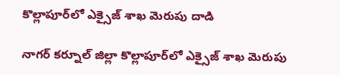కొల్లాపూర్‌లో ఎక్సైజ్ శాఖ మెరుపు దాడి

నాగర్ కర్నూల్ జిల్లా కొల్లాపూర్‌లో ఎక్సైజ్ శాఖ మెరుపు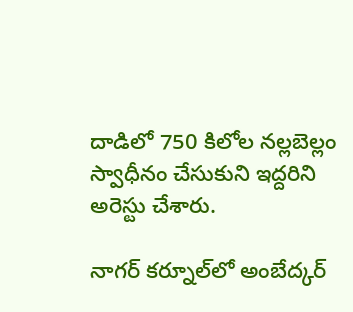దాడిలో 750 కిలోల నల్లబెల్లం స్వాధీనం చేసుకుని ఇద్దరిని అరెస్టు చేశారు.

నాగర్ కర్నూల్‌లో అంబేద్కర్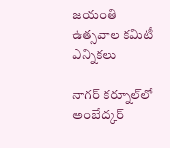జయంతి ఉత్సవాల కమిటీ ఎన్నికలు

నాగర్ కర్నూల్‌లో అంబేద్కర్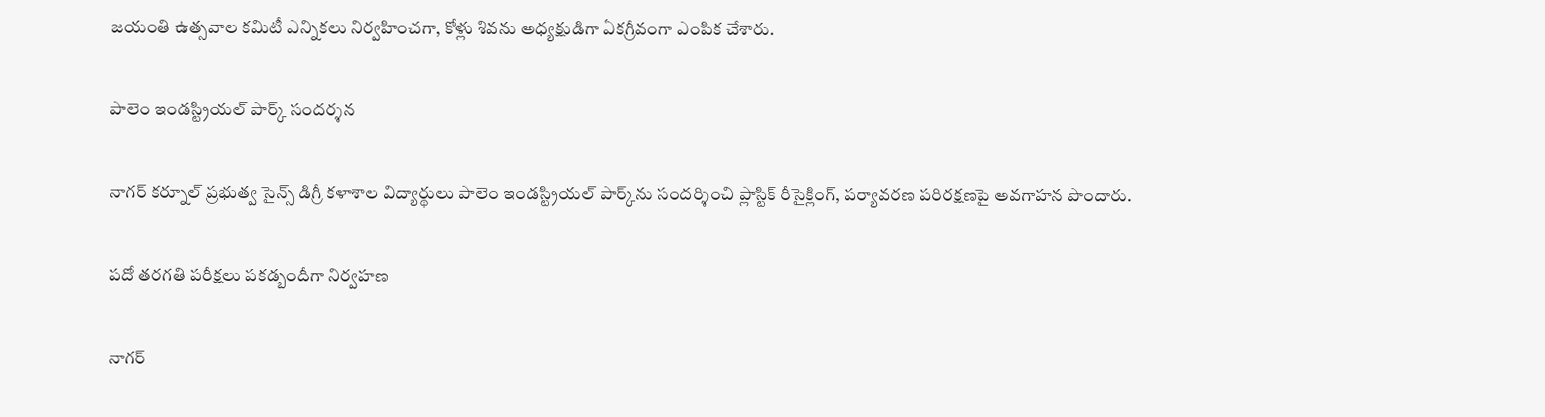జయంతి ఉత్సవాల కమిటీ ఎన్నికలు నిర్వహించగా, కోళ్లు శివను అధ్యక్షుడిగా ఏకగ్రీవంగా ఎంపిక చేశారు.

పాలెం ఇండస్ట్రియల్ పార్క్ సందర్శన

నాగర్ కర్నూల్ ప్రభుత్వ సైన్స్ డిగ్రీ కళాశాల విద్యార్థులు పాలెం ఇండస్ట్రియల్ పార్క్‌ను సందర్శించి ప్లాస్టిక్ రీసైక్లింగ్, పర్యావరణ పరిరక్షణపై అవగాహన పొందారు.

పదో తరగతి పరీక్షలు పకడ్బందీగా నిర్వహణ

నాగర్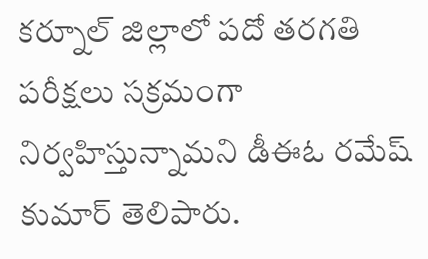కర్నూల్ జిల్లాలో పదో తరగతి పరీక్షలు సక్రమంగా నిర్వహిస్తున్నామని డీఈఓ రమేష్ కుమార్ తెలిపారు.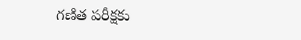గణిత పరీక్షకు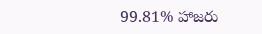99.81% హాజరు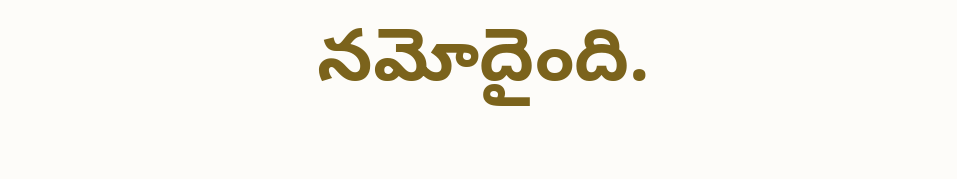నమోదైంది.